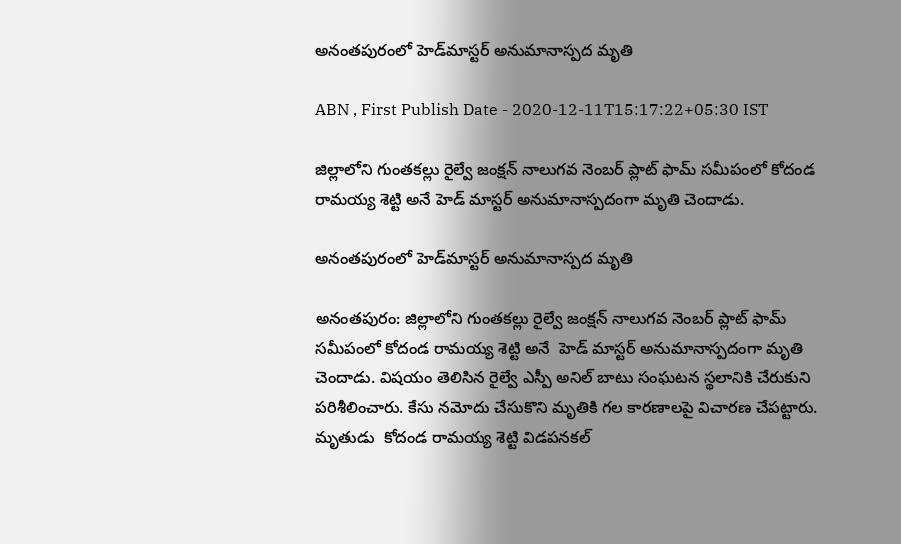అనంతపురంలో హెడ్‌మాస్టర్ అనుమానాస్పద మృతి

ABN , First Publish Date - 2020-12-11T15:17:22+05:30 IST

జిల్లాలోని గుంతకల్లు రైల్వే జంక్షన్‌ నాలుగవ నెంబర్ ప్లాట్ ఫామ్ సమీపంలో కోదండ రామయ్య శెట్టి అనే హెడ్ మాస్టర్ అనుమానాస్పదంగా మృతి చెందాడు.

అనంతపురంలో హెడ్‌మాస్టర్ అనుమానాస్పద మృతి

అనంతపురం: జిల్లాలోని గుంతకల్లు రైల్వే జంక్షన్‌ నాలుగవ నెంబర్ ప్లాట్ ఫామ్ సమీపంలో కోదండ రామయ్య శెట్టి అనే  హెడ్ మాస్టర్ అనుమానాస్పదంగా మృతి చెందాడు. విషయం తెలిసిన రైల్వే ఎస్పీ అనిల్ బాటు సంఘటన స్థలానికి చేరుకుని పరిశీలించారు. కేసు నమోదు చేసుకొని మృతికి గల కారణాలపై విచారణ చేపట్టారు. మృతుడు  కోదండ రామయ్య శెట్టి విడపనకల్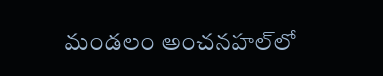మండలం అంచనహల్‌లో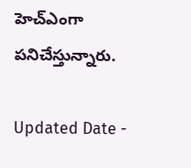హెచ్‌ఎంగా  పనిచేస్తున్నారు.

Updated Date -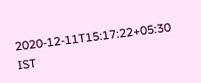2020-12-11T15:17:22+05:30 IST